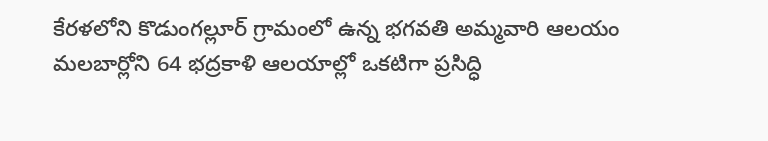కేరళలోని కొడుంగల్లూర్ గ్రామంలో ఉన్న భగవతి అమ్మవారి ఆలయం మలబార్లోని 64 భద్రకాళి ఆలయాల్లో ఒకటిగా ప్రసిద్ధి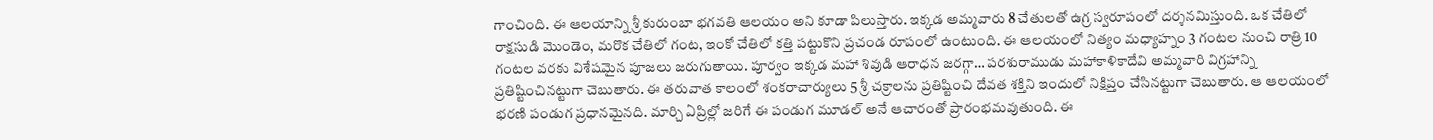గాంచింది. ఈ ఆలయాన్ని శ్రీ కురుంబా భగవతి ఆలయం అని కూడా పిలుస్తారు. ఇక్కడ అమ్మవారు 8 చేతులతో ఉగ్ర స్వరూపంలో దర్శనమిస్తుంది. ఒక చేతిలో రాక్షసుడి మొండెం, మరొక చేతిలో గంట, ఇంకో చేతిలో కత్తి పట్టుకొని ప్రచండ రూపంలో ఉంటుంది. ఈ ఆలయంలో నిత్యం మధ్యాహ్నం 3 గంటల నుంచి రాత్రి 10 గంటల వరకు విశేషమైన పూజలు జరుగుతాయి. పూర్వం ఇక్కడ మహా శివుడి ఆరాధన జరగ్గా… పరశురాముడు మహాకాళికాదేవి అమ్మవారి విగ్రహాన్ని ప్రతిష్టించినట్టుగా చెబుతారు. ఈ తరువాత కాలంలో శంకరాచార్యులు 5 శ్రీ చక్రాలను ప్రతిష్టించి దేవత శక్తిని ఇందులో నిక్షిప్తం చేసినట్టుగా చెబుతారు. ఆ ఆలయంలో భరణి పండుగ ప్రధానమైనది. మార్చి ఏప్రిల్లో జరిగే ఈ పండుగ మూడల్ అనే ఆచారంతో ప్రారంభమవుతుంది. ఈ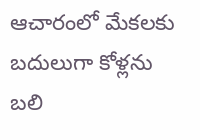ఆచారంలో మేకలకు బదులుగా కోళ్లను బలి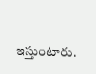ఇస్తుంటారు.